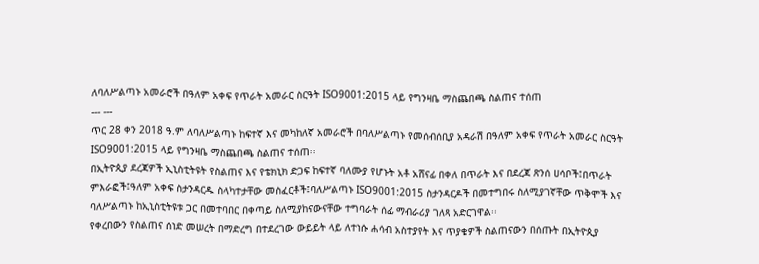ለባለሥልጣኑ አመራሮች በዓለም አቀፍ የጥራት አመራር ስርዓት ISO9001:2015 ላይ የግንዛቤ ማስጨበጫ ስልጠና ተሰጠ
--- ---
ጥር 28 ቀን 2018 ዓ.ም ለባለሥልጣኑ ከፍተኛ እና መካከለኛ አመራሮች በባለሥልጣኑ የመሰብሰቢያ አዳራሽ በዓለም አቀፍ የጥራት አመራር ስርዓት ISO9001:2015 ላይ የግንዛቤ ማስጨበጫ ስልጠና ተሰጠ፡፡
በኢትዮጲያ ደረጃዎች ኢኒስቲትዩት የስልጠና እና የቴክኒክ ድጋፍ ከፍተኛ ባለሙያ የሆኑት አቶ አሸናፊ በቀለ በጥራት እና በደረጃ ጽንሰ ሀሳቦች፤በጥራት ምእራፎች፤ዓለም አቀፍ ስታንዳርዱ ስላካተታቸው መስፈርቶች፤ባለሥልጣኑ ISO9001:2015 ስታንዳርዶች በመተግበሩ ስለሚያገኛቸው ጥቅሞች እና ባለሥልጣኑ ከኢኒስቲትዩቱ ጋር በመተባበር በቀጣይ ስለሚያከናውናቸው ተግባራት ሰፊ ማብራሪያ ገለጻ አድርገዋል፡፡
የቀረበውን የስልጠና ሰነድ መሠረት በማድረግ በተደረገው ውይይት ላይ ለተነሱ ሐሳብ አስተያየት እና ጥያቄዎች ስልጠናውን በሰጡት በኢትዮጲያ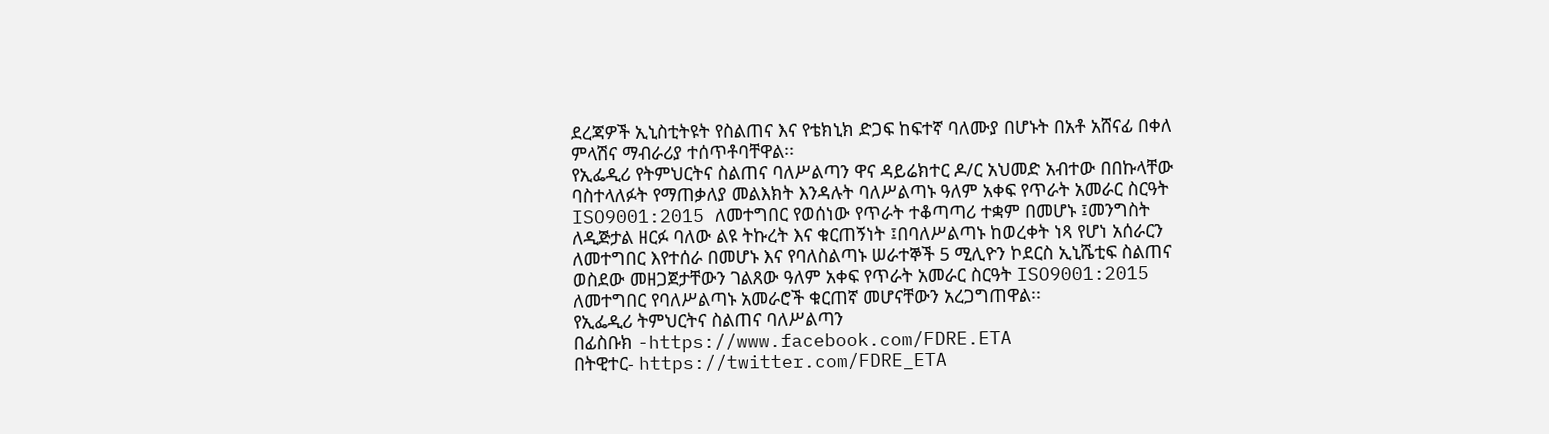ደረጃዎች ኢኒስቲትዩት የስልጠና እና የቴክኒክ ድጋፍ ከፍተኛ ባለሙያ በሆኑት በአቶ አሸናፊ በቀለ ምላሽና ማብራሪያ ተሰጥቶባቸዋል፡፡
የኢፌዲሪ የትምህርትና ስልጠና ባለሥልጣን ዋና ዳይሬክተር ዶ/ር አህመድ አብተው በበኩላቸው ባስተላለፉት የማጠቃለያ መልእክት እንዳሉት ባለሥልጣኑ ዓለም አቀፍ የጥራት አመራር ስርዓት ISO9001:2015 ለመተግበር የወሰነው የጥራት ተቆጣጣሪ ተቋም በመሆኑ ፤መንግስት ለዲጅታል ዘርፉ ባለው ልዩ ትኩረት እና ቁርጠኝነት ፤በባለሥልጣኑ ከወረቀት ነጻ የሆነ አሰራርን ለመተግበር እየተሰራ በመሆኑ እና የባለስልጣኑ ሠራተኞች 5 ሚሊዮን ኮደርስ ኢኒሼቲፍ ስልጠና ወስደው መዘጋጀታቸውን ገልጸው ዓለም አቀፍ የጥራት አመራር ስርዓት ISO9001:2015 ለመተግበር የባለሥልጣኑ አመራሮች ቁርጠኛ መሆናቸውን አረጋግጠዋል፡፡
የኢፌዲሪ ትምህርትና ስልጠና ባለሥልጣን
በፊስቡክ -https://www.facebook.com/FDRE.ETA
በትዊተር- https://twitter.com/FDRE_ETA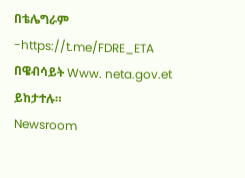በቴሌግራም -https://t.me/FDRE_ETA
በዌብሳይት Www. neta.gov.et ይከታተሉ።
Newsroom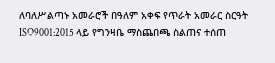ለባለሥልጣኑ አመራሮች በዓለም አቀፍ የጥራት አመራር ስርዓት ISO9001:2015 ላይ የግንዛቤ ማስጨበጫ ስልጠና ተሰጠ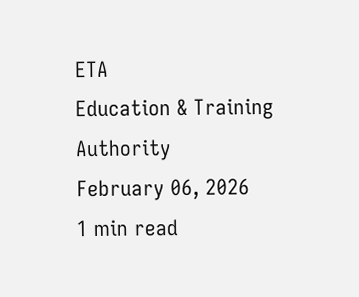ETA
Education & Training Authority
February 06, 2026
1 min read